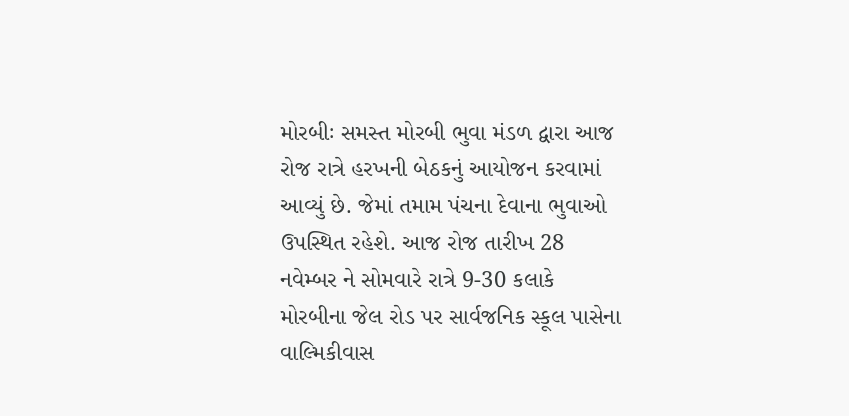મોરબીઃ સમસ્ત મોરબી ભુવા મંડળ દ્વારા આજ રોજ રાત્રે હરખની બેઠકનું આયોજન કરવામાં આવ્યું છે. જેમાં તમામ પંચના દેવાના ભુવાઓ ઉપસ્થિત રહેશે. આજ રોજ તારીખ 28 નવેમ્બર ને સોમવારે રાત્રે 9-30 કલાકે મોરબીના જેલ રોડ પર સાર્વજનિક સ્કૂલ પાસેના વાલ્મિકીવાસ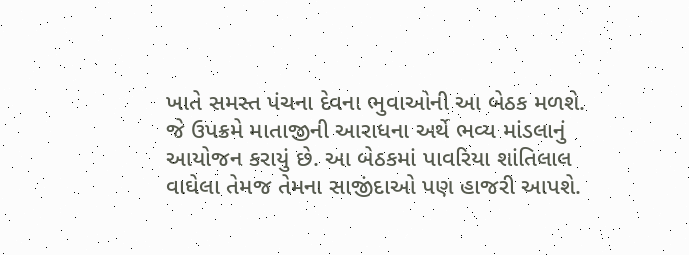ખાતે સમસ્ત પંચના દેવના ભુવાઓની આ બેઠક મળશે. જે ઉપક્રમે માતાજીની આરાધના અર્થે ભવ્ય માંડલાનું આયોજન કરાયું છે. આ બેઠકમાં પાવરિયા શાંતિલાલ વાઘેલા તેમજ તેમના સાજીંદાઓ પણ હાજરી આપશે.